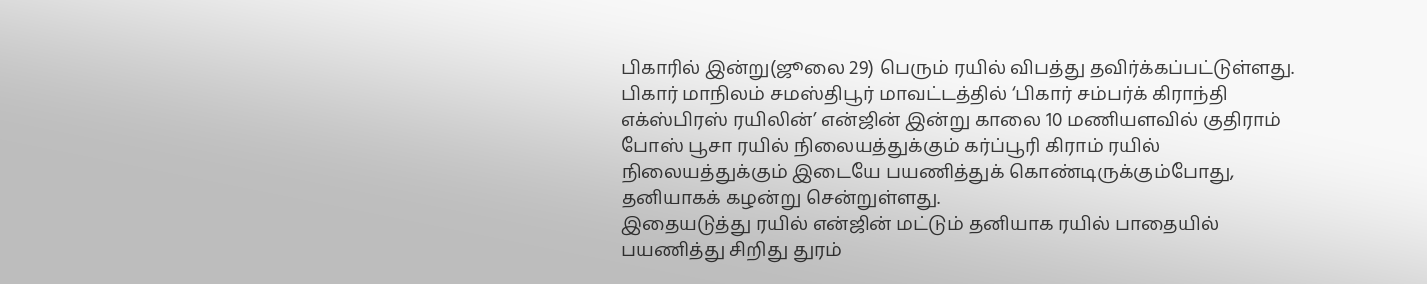பிகாரில் இன்று(ஜூலை 29) பெரும் ரயில் விபத்து தவிர்க்கப்பட்டுள்ளது.
பிகார் மாநிலம் சமஸ்திபூர் மாவட்டத்தில் ‘பிகார் சம்பர்க் கிராந்தி எக்ஸ்பிரஸ் ரயிலின்’ என்ஜின் இன்று காலை 10 மணியளவில் குதிராம் போஸ் பூசா ரயில் நிலையத்துக்கும் கர்ப்பூரி கிராம் ரயில் நிலையத்துக்கும் இடையே பயணித்துக் கொண்டிருக்கும்போது, தனியாகக் கழன்று சென்றுள்ளது.
இதையடுத்து ரயில் என்ஜின் மட்டும் தனியாக ரயில் பாதையில் பயணித்து சிறிது துரம்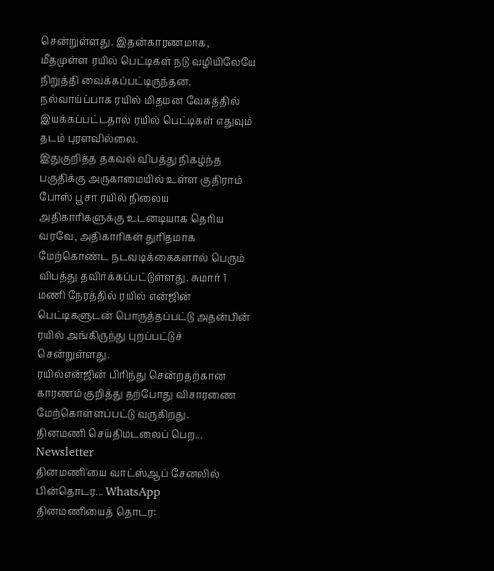சென்றுள்ளது. இதன்காரணமாக, மீதமுள்ள ரயில் பெட்டிகள் நடு வழியிலேயே நிறுத்தி வைக்கப்பட்டிருந்தன. நல்வாய்ப்பாக ரயில் மிதமன வேகத்தில் இயக்கப்பட்டதால் ரயில் பெட்டிகள் எதுவும் தடம் புரளவில்லை.
இதுகுறித்த தகவல் விபத்து நிகழ்ந்த பகுதிக்கு அருகாமையில் உள்ள குதிராம் போஸ் பூசா ரயில் நிலைய அதிகாரிகளுக்கு உடனடியாக தெரிய வரவே, அதிகாரிகள் துரிதமாக மேற்கொண்ட நடவடிக்கைகளால் பெரும் விபத்து தவிர்க்கப்பட்டுள்ளது. சுமார் 1 மணி நேரத்தில் ரயில் என்ஜின் பெட்டிகளுடன் பொருத்தப்பட்டு அதன்பின் ரயில் அங்கிருந்து புறப்பட்டுச் சென்றுள்ளது.
ரயில்என்ஜின் பிரிந்து சென்றதற்கான காரணம் குறித்து தற்போது விசாரணை மேற்கொள்ளப்பட்டு வருகிறது.
தினமணி செய்திமடலைப் பெற... Newsletter
தினமணி'யை வாட்ஸ்ஆப் சேனலில் பின்தொடர... WhatsApp
தினமணியைத் தொடர: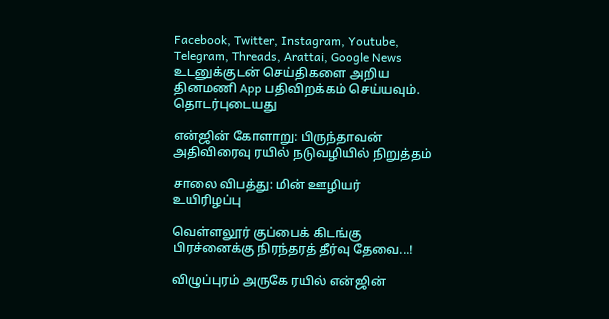Facebook, Twitter, Instagram, Youtube, Telegram, Threads, Arattai, Google News
உடனுக்குடன் செய்திகளை அறிய தினமணி App பதிவிறக்கம் செய்யவும்.
தொடர்புடையது

என்ஜின் கோளாறு: பிருந்தாவன் அதிவிரைவு ரயில் நடுவழியில் நிறுத்தம்

சாலை விபத்து: மின் ஊழியர் உயிரிழப்பு

வெள்ளலூர் குப்பைக் கிடங்கு பிரச்னைக்கு நிரந்தரத் தீர்வு தேவை...!

விழுப்புரம் அருகே ரயில் என்ஜின்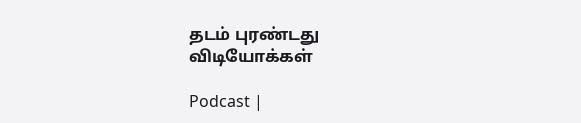தடம் புரண்டது
விடியோக்கள்

Podcast |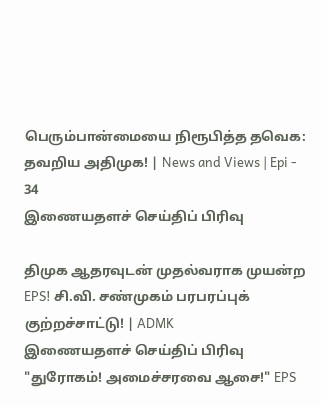பெரும்பான்மையை நிரூபித்த தவெக: தவறிய அதிமுக! | News and Views | Epi - 34
இணையதளச் செய்திப் பிரிவு

திமுக ஆதரவுடன் முதல்வராக முயன்ற EPS! சி.வி. சண்முகம் பரபரப்புக் குற்றச்சாட்டு! | ADMK
இணையதளச் செய்திப் பிரிவு
"துரோகம்! அமைச்சரவை ஆசை!" EPS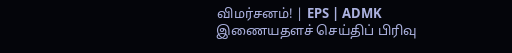விமர்சனம்! | EPS | ADMK
இணையதளச் செய்திப் பிரிவு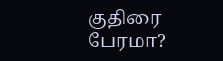குதிரை பேரமா?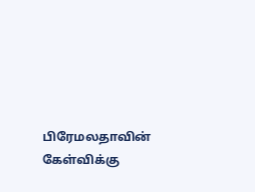பிரேமலதாவின் கேள்விக்கு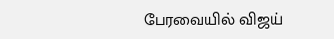பேரவையில் விஜய்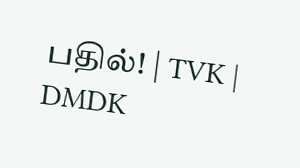பதில்! | TVK | DMDK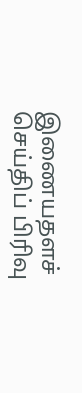இணையதளச் செய்திப் பிரிவு